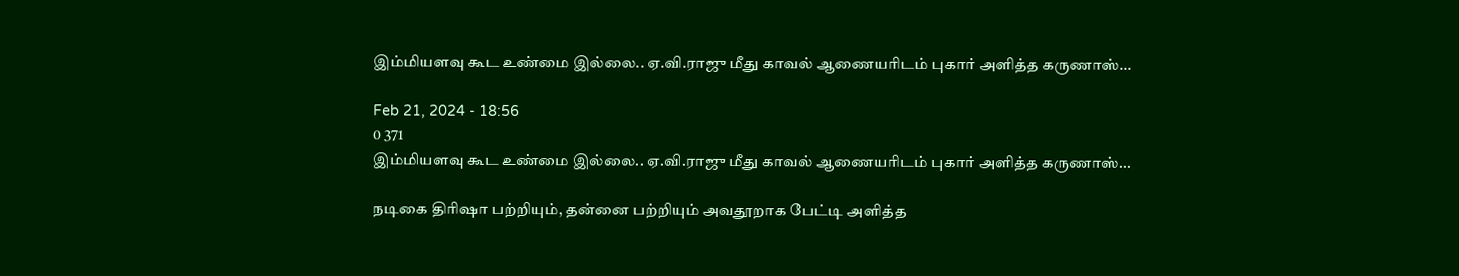இம்மியளவு கூட உண்மை இல்லை.. ஏ.வி.ராஜு மீது காவல் ஆணையரிடம் புகார் அளித்த கருணாஸ்...

Feb 21, 2024 - 18:56
0 371
இம்மியளவு கூட உண்மை இல்லை.. ஏ.வி.ராஜு மீது காவல் ஆணையரிடம் புகார் அளித்த கருணாஸ்...

நடிகை திரிஷா பற்றியும், தன்னை பற்றியும் அவதூறாக பேட்டி அளித்த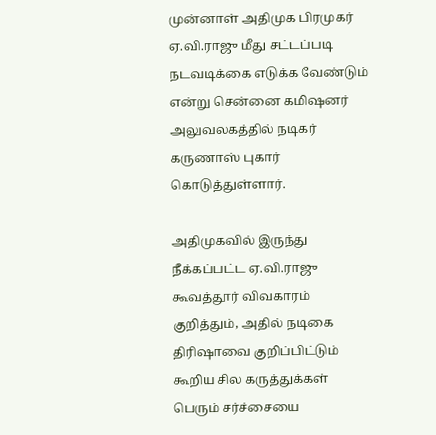முன்னாள் அதிமுக பிரமுகர் ஏ.வி.ராஜு மீது சட்டப்படி நடவடிக்கை எடுக்க வேண்டும் என்று சென்னை கமிஷனர் அலுவலகத்தில் நடிகர் கருணாஸ் புகார் கொடுத்துள்ளார்.

அதிமுகவில் இருந்து நீக்கப்பட்ட ஏ.வி.ராஜு கூவத்தூர் விவகாரம் குறித்தும், அதில் நடிகை திரிஷாவை குறிப்பிட்டும் கூறிய சில கருத்துக்கள் பெரும் சர்ச்சையை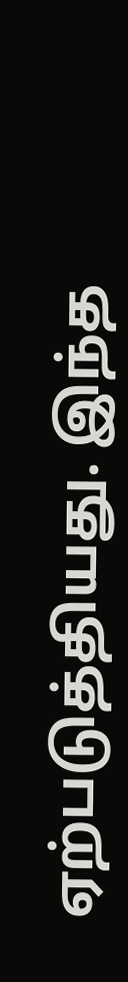ஏற்படுத்தியது. இந்த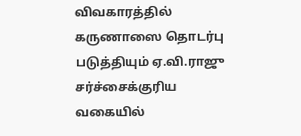விவகாரத்தில் கருணாஸை தொடர்பு படுத்தியும் ஏ.வி.ராஜு சர்ச்சைக்குரிய வகையில்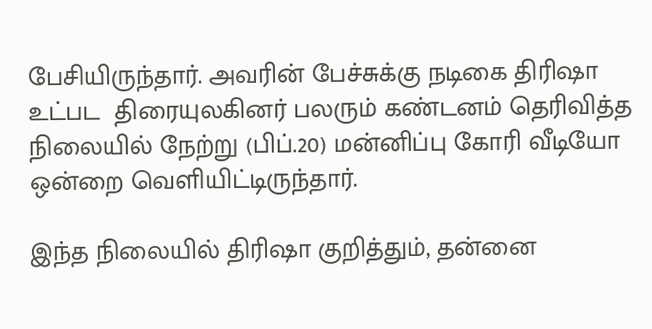பேசியிருந்தார். அவரின் பேச்சுக்கு நடிகை திரிஷா உட்பட  திரையுலகினர் பலரும் கண்டனம் தெரிவித்த நிலையில் நேற்று (பிப்.20) மன்னிப்பு கோரி வீடியோ ஒன்றை வெளியிட்டிருந்தார்.

இந்த நிலையில் திரிஷா குறித்தும், தன்னை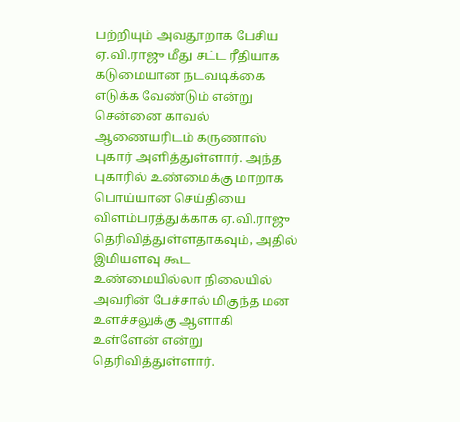பற்றியும் அவதூறாக பேசிய ஏ.வி.ராஜு மீது சட்ட ரீதியாக கடுமையான நடவடிக்கை எடுக்க வேண்டும் என்று சென்னை காவல் ஆணையரிடம் கருணாஸ் புகார் அளித்துள்ளார். அந்த புகாரில் உண்மைக்கு மாறாக பொய்யான செய்தியை விளம்பரத்துக்காக ஏ.வி.ராஜு தெரிவித்துள்ளதாகவும், அதில் இமியளவு கூட உண்மையில்லா நிலையில் அவரின் பேச்சால் மிகுந்த மன உளச்சலுக்கு ஆளாகி உள்ளேன் என்று தெரிவித்துள்ளார்.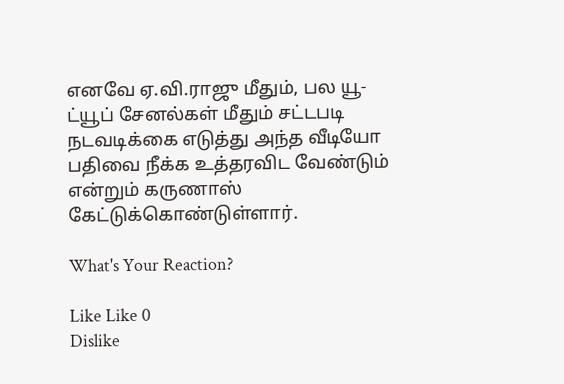எனவே ஏ.வி.ராஜு மீதும், பல யூ-ட்யூப் சேனல்கள் மீதும் சட்டபடி நடவடிக்கை எடுத்து அந்த வீடியோ பதிவை நீக்க உத்தரவிட வேண்டும் என்றும் கருணாஸ் கேட்டுக்கொண்டுள்ளார்.

What's Your Reaction?

Like Like 0
Dislike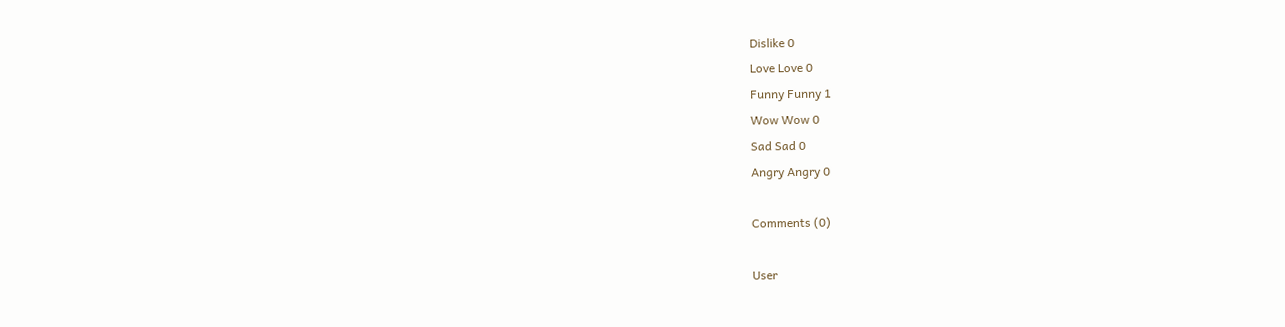Dislike 0
Love Love 0
Funny Funny 1
Wow Wow 0
Sad Sad 0
Angry Angry 0

Comments (0)

User